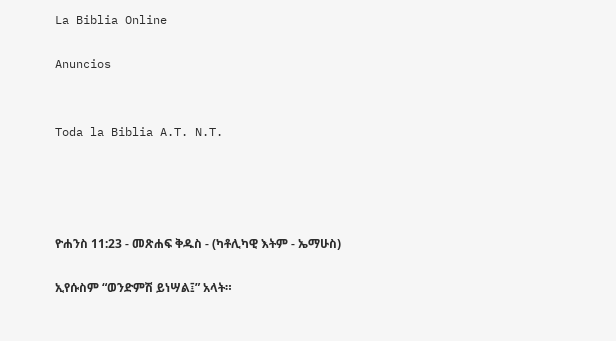La Biblia Online

Anuncios


Toda la Biblia A.T. N.T.




ዮሐንስ 11:23 - መጽሐፍ ቅዱስ - (ካቶሊካዊ እትም - ኤማሁስ)

ኢየሱስም “ወንድምሽ ይነሣል፤” አላት።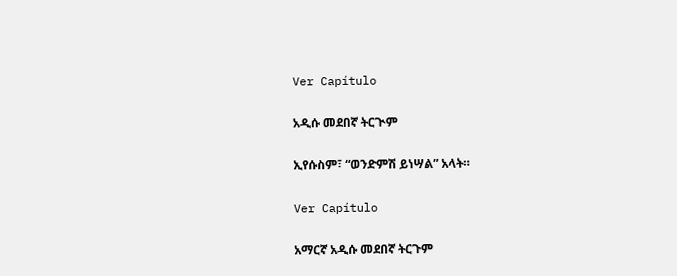Ver Capítulo

አዲሱ መደበኛ ትርጒም

ኢየሱስም፣ “ወንድምሽ ይነሣል” አላት።

Ver Capítulo

አማርኛ አዲሱ መደበኛ ትርጉም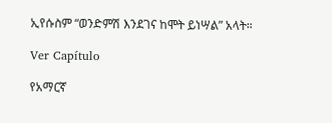ኢየሱስም “ወንድምሽ እንደገና ከሞት ይነሣል” አላት።

Ver Capítulo

የአማርኛ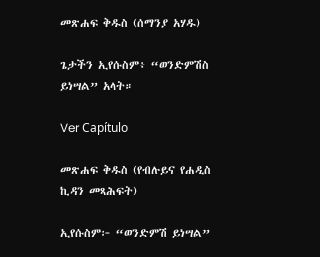መጽሐፍ ቅዱስ (ሰማንያ አሃዱ)

ጌታችን ኢየሱስም፥ “ወንድምሽስ ይነሣል” አላት።

Ver Capítulo

መጽሐፍ ቅዱስ (የብሉይና የሐዲስ ኪዳን መጻሕፍት)

ኢየሱስም፦ “ወንድምሽ ይነሣል”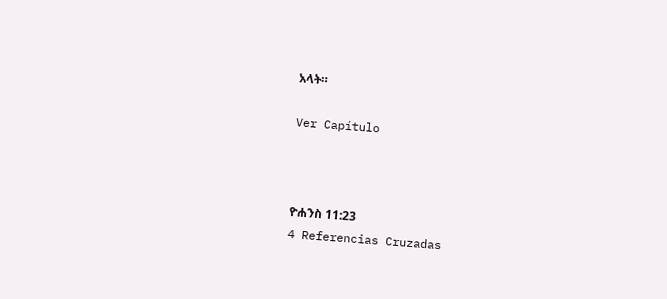አላት።

Ver Capítulo



ዮሐንስ 11:23
4 Referencias Cruzadas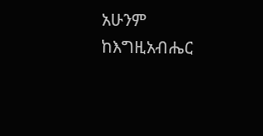አሁንም ከእግዚአብሔር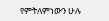የምትለምነውን ሁሉ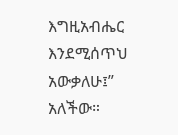እግዚአብሔር እንደሚሰጥህ አውቃለሁ፤” አለችው።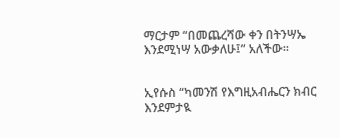ማርታም “በመጨረሻው ቀን በትንሣኤ እንደሚነሣ አውቃለሁ፤” አለችው።


ኢየሱስ “ካመንሽ የእግዚአብሔርን ክብር እንደምታዪ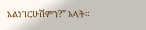አልነገርሁሽምን?” አላት።